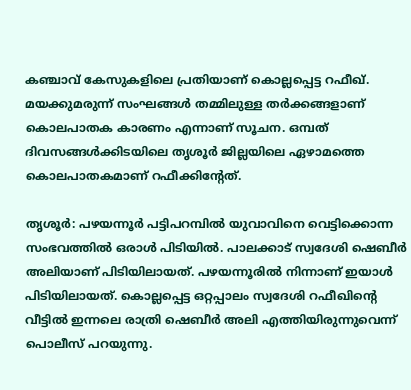കഞ്ചാവ് കേസുകളിലെ പ്രതിയാണ് കൊല്ലപ്പെട്ട റഫീഖ്. മയക്കുമരുന്ന് സംഘങ്ങൾ തമ്മിലുള്ള തർക്കങ്ങളാണ് കൊലപാതക കാരണം എന്നാണ് സൂചന. ഒമ്പത് ദിവസങ്ങൾക്കിടയിലെ തൃശൂർ ജില്ലയിലെ ഏഴാമത്തെ കൊലപാതകമാണ് റഫീക്കിന്റേത്.

തൃശൂർ: പഴയന്നൂർ പട്ടിപറമ്പിൽ യുവാവിനെ വെട്ടിക്കൊന്ന സംഭവത്തില്‍ ഒരാൾ പിടിയിൽ. പാലക്കാട് സ്വദേശി ഷെബീർ അലിയാണ് പിടിയിലായത്. പഴയന്നൂരിൽ നിന്നാണ് ഇയാള്‍ പിടിയിലായത്. കൊല്ലപ്പെട്ട ഒറ്റപ്പാലം സ്വദേശി റഫീഖിന്‍റെ വീട്ടില്‍ ഇന്നലെ രാത്രി ഷെബീർ അലി എത്തിയിരുന്നുവെന്ന് പൊലീസ് പറയുന്നു.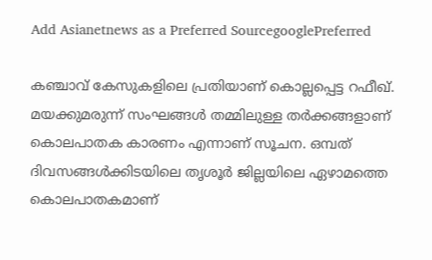Add Asianetnews as a Preferred SourcegooglePreferred

കഞ്ചാവ് കേസുകളിലെ പ്രതിയാണ് കൊല്ലപ്പെട്ട റഫീഖ്. മയക്കുമരുന്ന് സംഘങ്ങൾ തമ്മിലുള്ള തർക്കങ്ങളാണ് കൊലപാതക കാരണം എന്നാണ് സൂചന. ഒമ്പത് ദിവസങ്ങൾക്കിടയിലെ തൃശൂർ ജില്ലയിലെ ഏഴാമത്തെ കൊലപാതകമാണ്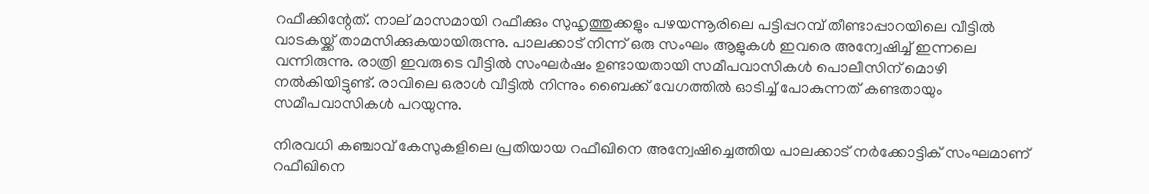റഫീക്കിന്റേത്. നാല് മാസമായി റഫീക്കും സുഹൃത്തുക്കളും പഴയന്നൂരിലെ പട്ടിപ്പറമ്പ് തീണ്ടാപ്പാറയിലെ വീട്ടിൽ വാടകയ്ക്ക് താമസിക്കുകയായിരുന്നു. പാലക്കാട് നിന്ന് ഒരു സംഘം ആളുകള്‍ ഇവരെ അന്വേഷിച്ച് ഇന്നലെ വന്നിരുന്നു. രാത്രി ഇവരുടെ വീട്ടിൽ സംഘർഷം ഉണ്ടായതായി സമീപവാസികൾ പൊലീസിന് മൊഴി നൽകിയിട്ടുണ്ട്. രാവിലെ ഒരാൾ വീട്ടിൽ നിന്നും ബൈക്ക് വേഗത്തില്‍ ഓടിച്ച് പോകുന്നത് കണ്ടതായും സമീപവാസികൾ പറയുന്നു.

നിരവധി കഞ്ചാവ് കേസുകളിലെ പ്രതിയായ റഫീഖിനെ അന്വേഷിച്ചെത്തിയ പാലക്കാട് നർക്കോട്ടിക് സംഘമാണ് റഫീഖിനെ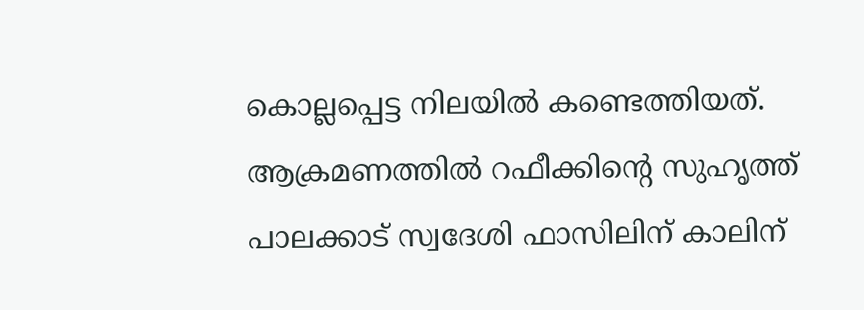കൊല്ലപ്പെട്ട നിലയിൽ കണ്ടെത്തിയത്. ആക്രമണത്തിൽ റഫീക്കിന്റെ സുഹൃത്ത് പാലക്കാട് സ്വദേശി ഫാസിലിന് കാലിന്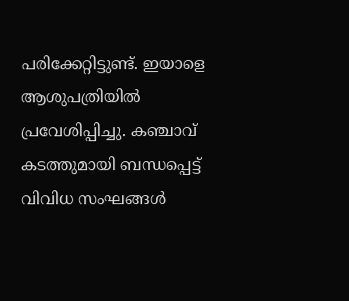പരിക്കേറ്റിട്ടുണ്ട്. ഇയാളെ ആശുപത്രിയിൽ പ്രവേശിപ്പിച്ചു. കഞ്ചാവ് കടത്തുമായി ബന്ധപ്പെട്ട് വിവിധ സംഘങ്ങൾ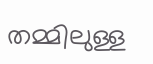തമ്മിലുള്ള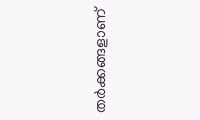തർക്കങ്ങളാണ്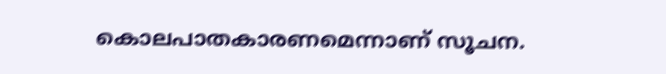കൊലപാതകാരണമെന്നാണ് സൂചന.